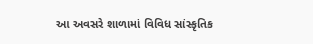આ અવસરે શાળામાં વિવિધ સાંસ્કૃતિક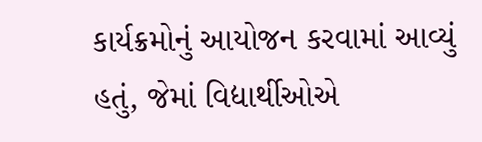કાર્યક્રમોનું આયોજન કરવામાં આવ્યું હતું, જેમાં વિદ્યાર્થીઓએ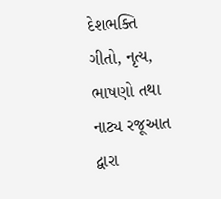દેશભક્તિ ગીતો, નૃત્ય, ભાષણો તથા નાટ્ય રજૂઆત દ્વારા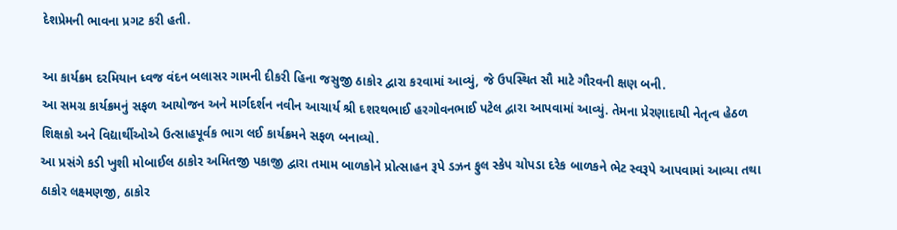દેશપ્રેમની ભાવના પ્રગટ કરી હતી.

આ કાર્યક્રમ દરમિયાન ધ્વજ વંદન બલાસર ગામની દીકરી હિના જસુજી ઠાકોર દ્વારા કરવામાં આવ્યું, જે ઉપસ્થિત સૌ માટે ગૌરવની ક્ષણ બની.
આ સમગ્ર કાર્યક્રમનું સફળ આયોજન અને માર્ગદર્શન નવીન આચાર્ય શ્રી દશરથભાઈ હરગોવનભાઈ પટેલ દ્વારા આપવામાં આવ્યું. તેમના પ્રેરણાદાયી નેતૃત્વ હેઠળ શિક્ષકો અને વિદ્યાર્થીઓએ ઉત્સાહપૂર્વક ભાગ લઈ કાર્યક્રમને સફળ બનાવ્યો.
આ પ્રસંગે કડી ખુશી મોબાઈલ ઠાકોર અમિતજી પકાજી દ્વારા તમામ બાળકોને પ્રોત્સાહન રૂપે ડઝન ફુલ સ્કેપ ચોપડા દરેક બાળકને ભેટ સ્વરૂપે આપવામાં આવ્યા તથા ઠાકોર લક્ષ્મણજી, ઠાકોર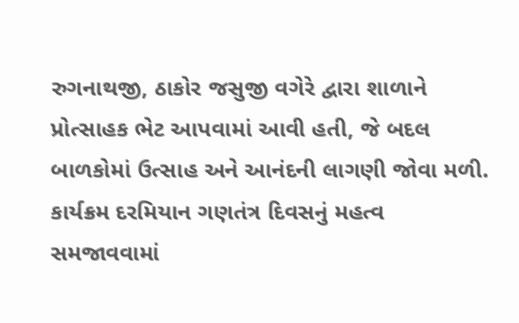રુગનાથજી, ઠાકોર જસુજી વગેરે દ્વારા શાળાને પ્રોત્સાહક ભેટ આપવામાં આવી હતી, જે બદલ બાળકોમાં ઉત્સાહ અને આનંદની લાગણી જોવા મળી.
કાર્યક્રમ દરમિયાન ગણતંત્ર દિવસનું મહત્વ સમજાવવામાં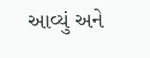આવ્યું અને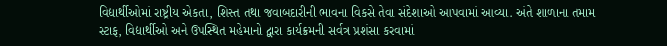વિદ્યાર્થીઓમાં રાષ્ટ્રીય એકતા, શિસ્ત તથા જવાબદારીની ભાવના વિકસે તેવા સંદેશાઓ આપવામાં આવ્યા. અંતે શાળાના તમામ સ્ટાફ, વિદ્યાર્થીઓ અને ઉપસ્થિત મહેમાનો દ્વારા કાર્યક્રમની સર્વત્ર પ્રશંસા કરવામાં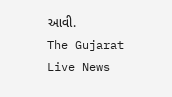આવી.
The Gujarat Live News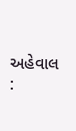અહેવાલ :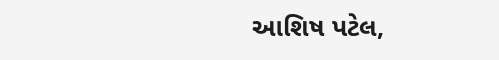આશિષ પટેલ,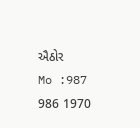ઐઠોર
Mo :987 986 1970